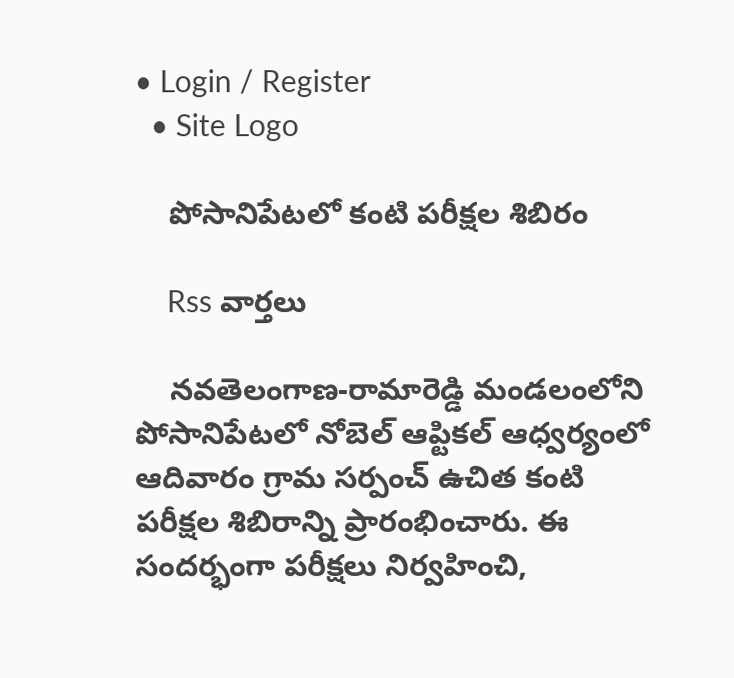• Login / Register
  • Site Logo

    పోసానిపేటలో కంటి పరీక్షల శిబిరం

    Rss వార్తలు

    నవతెలంగాణ-రామారెడ్డి మండలంలోని పోసానిపేటలో నోబెల్ ఆప్టికల్ ఆధ్వర్యంలో ఆదివారం గ్రామ సర్పంచ్ ఉచిత కంటి పరీక్షల శిబిరాన్ని ప్రారంభించారు. ఈ సందర్భంగా పరీక్షలు నిర్వహించి,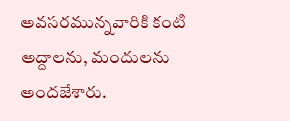అవసరమున్నవారికి కంటి అద్దాలను, మందులను అందజేశారు.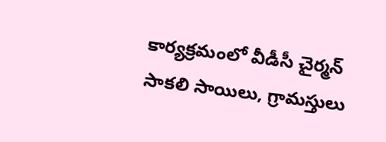కార్యక్రమంలో వీడీసీ చైర్మన్ సాకలి సాయిలు, గ్రామస్తులు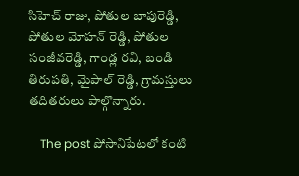సిహెచ్ రాజు, పోతుల బాపురెడ్డి, పోతుల మోహన్ రెడ్డి, పోతుల సంజీవరెడ్డి, గాండ్ల రవి, బండి తిరుపతి, మైపాల్ రెడ్డి, గ్రామస్తులు తదితరులు పాల్గొన్నారు.

    The post పోసానిపేటలో కంటి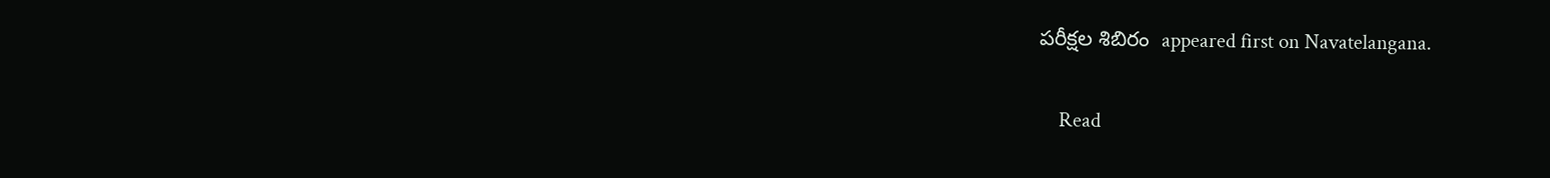పరీక్షల శిబిరం  appeared first on Navatelangana.

    Read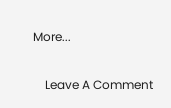More...

    Leave A Comment